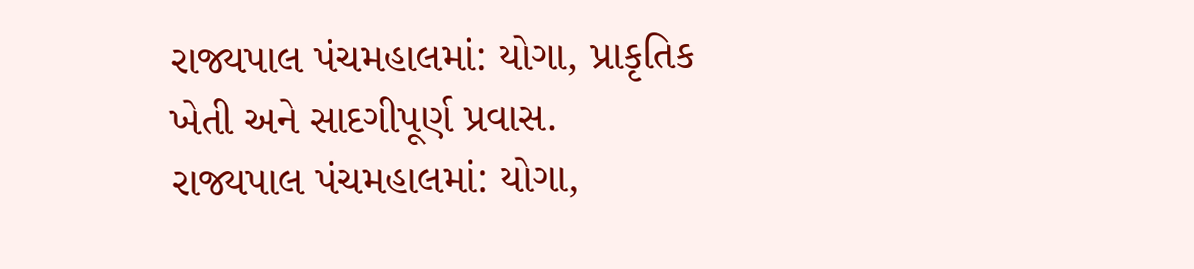રાજ્યપાલ પંચમહાલમાં: યોગા, પ્રાકૃતિક ખેતી અને સાદગીપૂર્ણ પ્રવાસ.
રાજ્યપાલ પંચમહાલમાં: યોગા,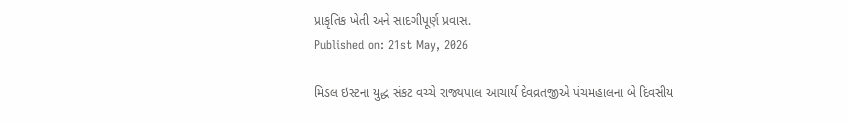પ્રાકૃતિક ખેતી અને સાદગીપૂર્ણ પ્રવાસ.
Published on: 21st May, 2026

મિડલ ઇસ્ટના યુદ્ધ સંકટ વચ્ચે રાજ્યપાલ આચાર્ય દેવવ્રતજીએ પંચમહાલના બે દિવસીય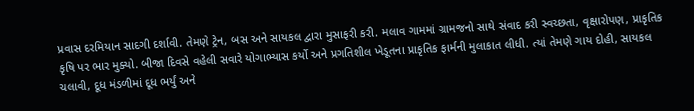પ્રવાસ દરમિયાન સાદગી દર્શાવી. તેમણે ટ્રેન, બસ અને સાયકલ દ્વારા મુસાફરી કરી. મલાવ ગામમાં ગ્રામજનો સાથે સંવાદ કરી સ્વચ્છતા, વૃક્ષારોપણ, પ્રાકૃતિક કૃષિ પર ભાર મુક્યો. બીજા દિવસે વહેલી સવારે યોગાભ્યાસ કર્યો અને પ્રગતિશીલ ખેડૂતના પ્રાકૃતિક ફાર્મની મુલાકાત લીધી. ત્યાં તેમણે ગાય દોહી, સાયકલ ચલાવી, દૂધ મંડળીમાં દૂધ ભર્યું અને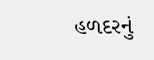હળદરનું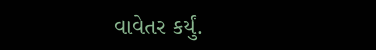વાવેતર કર્યું.